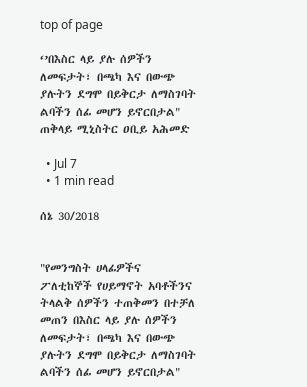top of page

‘’በእስር ላይ ያሉ ሰዎችን ለመፍታት፣ በጫካ እና በውጭ ያሉትን ደግሞ በይቅርታ ለማስገባት ልባችን ሰፊ መሆን ይኖርበታል" ጠቅላይ ሚኒስትር ዐቢይ አሕመድ

  • Jul 7
  • 1 min read

ሰኔ 30/2018


"የመንግስት ሀላፊዎችና ፖለቲከኞች የሀይማኖት አባቶችንና ትላልቅ ሰዎችን ተጠቅመን በተቻለ መጠን በእስር ላይ ያሉ ሰዎችን ለመፍታት፣ በጫካ እና በውጭ ያሉትን ደግሞ በይቅርታ ለማስገባት ልባችን ሰፊ መሆን ይኖርበታል"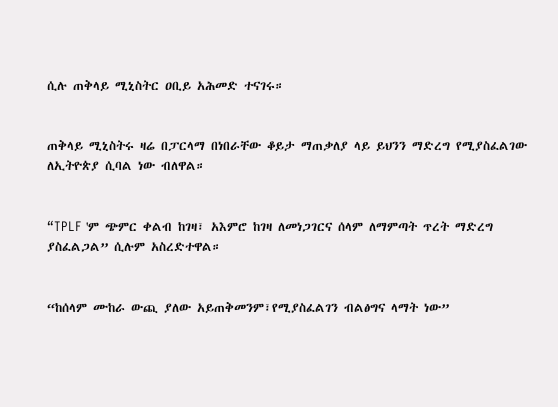ሲሉ ጠቅላይ ሚኒስትር ዐቢይ አሕመድ ተናገሩ።


ጠቅላይ ሚኒስትሩ ዛሬ በፓርላማ በነበራቸው ቆይታ ማጠቃለያ ላይ ይህንን ማድረግ የሚያስፈልገው ለኢትዮጵያ ሲባል ነው ብለዋል።


“TPLF 'ም ጭምር ቀልብ ከገዛ፣ አእምሮ ከገዛ ለመነጋገርና ሰላም ለማምጣት ጥረት ማድረግ ያስፈልጋል” ሲሉም አስረድተዋል።


“ከሰላም ሙከራ ውጪ ያለው አይጠቅመንም፣የሚያስፈልገን ብልፅግና ላማት ነው”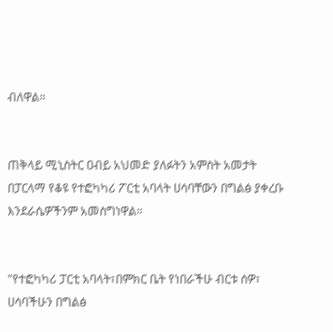ብለዋል።


ጠቅላይ ሚኒስትር ዐብይ አህመድ ያለፉትን አምስት አመታት በፓርላማ የቆዩ የተፎካካሪ ፖርቲ አባላት ሀሳባቸውን በግልፅ ያቀረቡ እንደራሴዎችንም አመስግነዋል።


"የተፎካካሪ ፓርቲ አባላት፣በምክር ቤት የነበራችሁ ብርቱ ሰዎ፣ ሀሳባችሁን በግልፅ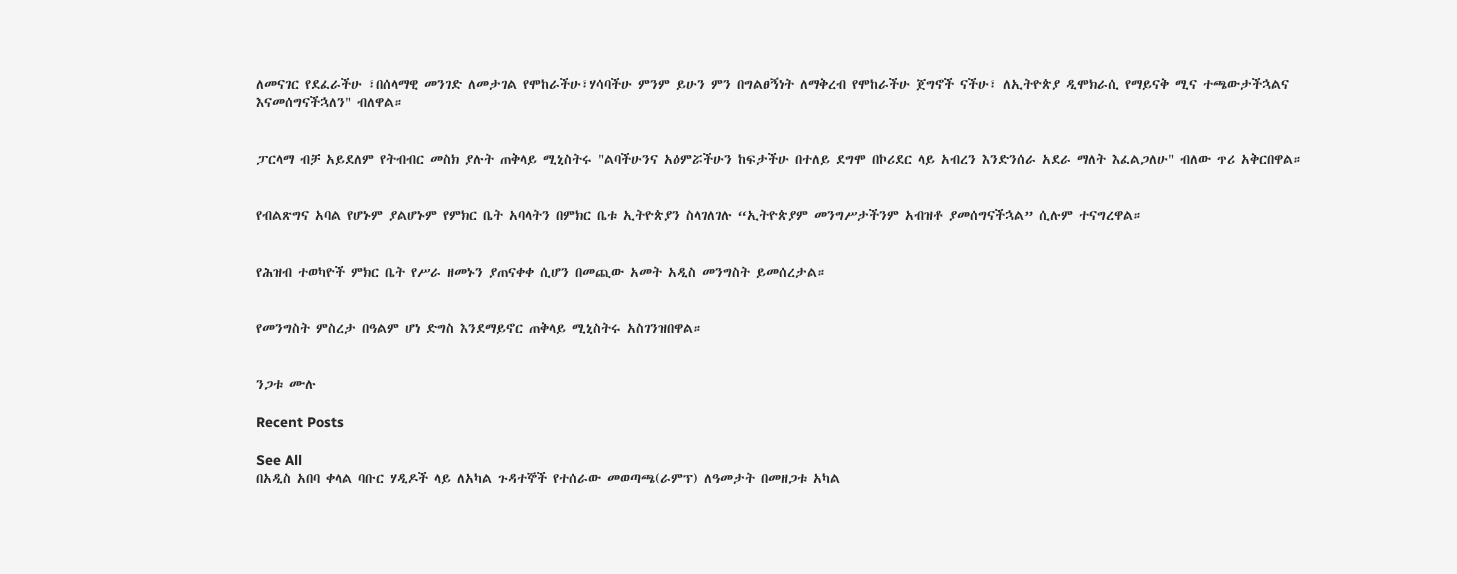ለመናገር የደፈራችሁ ፣በሰላማዊ መንገድ ለመታገል የሞከራችሁ፣ሃሳባችሁ ምንም ይሁን ምን በግልፀኝነት ለማቅረብ የሞከራችሁ ጀግኖች ናችሁ፣ ለኢትዮጵያ ዲሞክራሲ የማይናቅ ሚና ተጫውታችኋልና እናመሰግናችኋለን" ብለዋል።


ፓርላማ ብቻ አይደለም የትብብር መስክ ያሉት ጠቅላይ ሚኒስትሩ "ልባችሁንና አዕምሯችሁን ከፍታችሁ በተለይ ደግሞ በኮሪደር ላይ አብረን እንድንሰራ አደራ ማለት እፈልጋለሁ" ብለው ጥሪ አቅርበዋል።


የብልጽግና አባል የሆኑም ያልሆኑም የምክር ቤት አባላትን በምክር ቤቱ ኢትዮጵያን ስላገለገሉ “ኢትዮጵያም መንግሥታችንም አብዝቶ ያመሰግናችኋል” ሲሉም ተናግረዋል።


የሕዝብ ተወካዮች ምክር ቤት የሥራ ዘመኑን ያጠናቀቀ ሲሆን በመጪው አመት አዲስ መንግስት ይመሰረታል።


የመንግስት ምስረታ በዓልም ሆነ ድግስ እንደማይኖር ጠቅላይ ሚኒስትሩ አስገንዝበዋል።


ንጋቱ ሙሉ

Recent Posts

See All
በአዲስ አበባ ቀላል ባቡር ሃዲዶች ላይ ለአካል ጉዳተኞች የተሰራው መወጣጫ(ራምፕ) ለዓመታት በመዘጋቱ አካል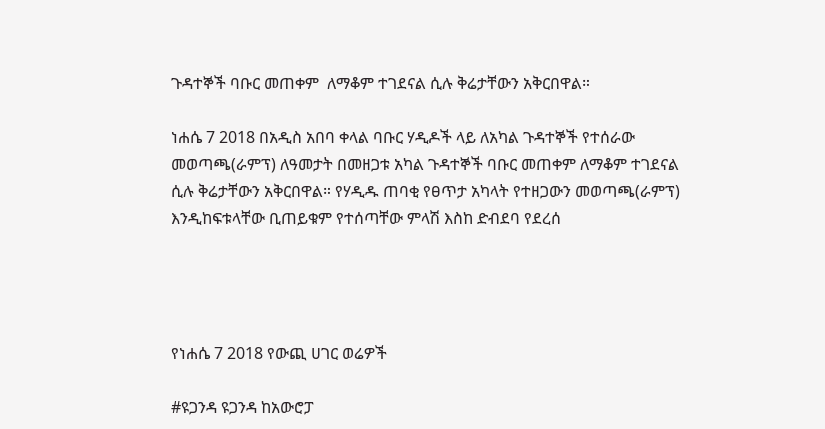ጉዳተኞች ባቡር መጠቀም  ለማቆም ተገደናል ሲሉ ቅሬታቸውን አቅርበዋል።

ነሐሴ 7 2018 በአዲስ አበባ ቀላል ባቡር ሃዲዶች ላይ ለአካል ጉዳተኞች የተሰራው መወጣጫ(ራምፕ) ለዓመታት በመዘጋቱ አካል ጉዳተኞች ባቡር መጠቀም ለማቆም ተገደናል ሲሉ ቅሬታቸውን አቅርበዋል። የሃዲዱ ጠባቂ የፀጥታ አካላት የተዘጋውን መወጣጫ(ራምፕ) እንዲከፍቱላቸው ቢጠይቁም የተሰጣቸው ምላሽ እስከ ድብደባ የደረሰ




የነሐሴ 7 2018 የውጪ ሀገር ወሬዎች

#ዩጋንዳ ዩጋንዳ ከአውሮፓ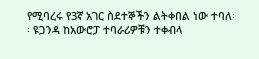የሚባረሩ የ3ኛ አገር ስደተኞችን ልትቀበል ነው ተባለ፡፡ ዩጋንዳ ከአውሮፓ ተባራሪዎቹን ተቀብላ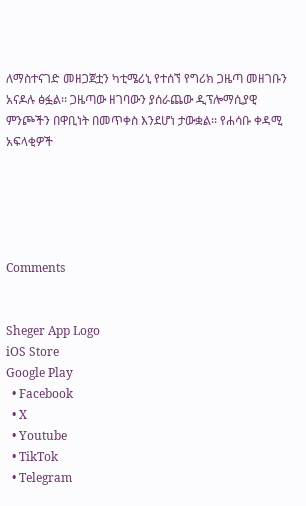ለማስተናገድ መዘጋጀቷን ካቲሜሪኒ የተሰኘ የግሪክ ጋዜጣ መዘገቡን አናዶሉ ፅፏል፡፡ ጋዜጣው ዘገባውን ያሰራጨው ዲፕሎማሲያዊ ምንጮችን በዋቢነት በመጥቀስ እንደሆነ ታውቋል፡፡ የሐሳቡ ቀዳሚ አፍላቂዎች





Comments


Sheger App Logo
iOS Store
Google Play
  • Facebook
  • X
  • Youtube
  • TikTok
  • Telegram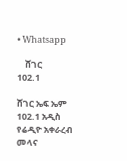• Whatsapp

    ሸገር
102.1

ሸገር ኤፍ ኤም 102.1 አዲስ የሬዲዮ አቀራረብ መላና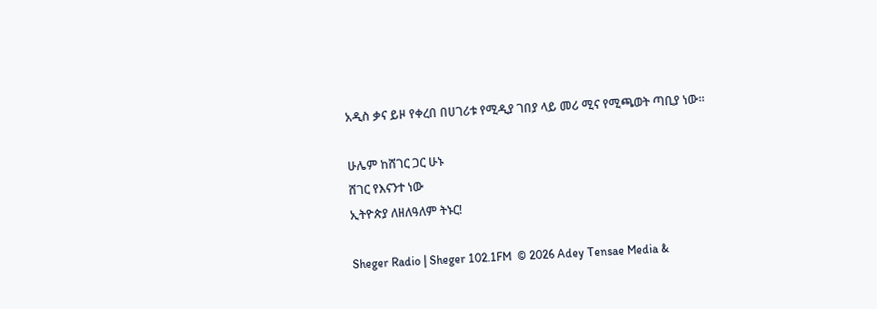አዲስ ቃና ይዞ የቀረበ በሀገሪቱ የሚዲያ ገበያ ላይ መሪ ሚና የሚጫወት ጣቢያ ነው፡፡

ሁሌም ከሸገር ጋር ሁኑ
ሸገር የእናንተ ነው
ኢትዮጵያ ለዘለዓለም ትኑር!

Sheger Radio | Sheger 102.1FM  © 2026 Adey Tensae Media &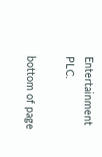Entertainment PLC.

bottom of page